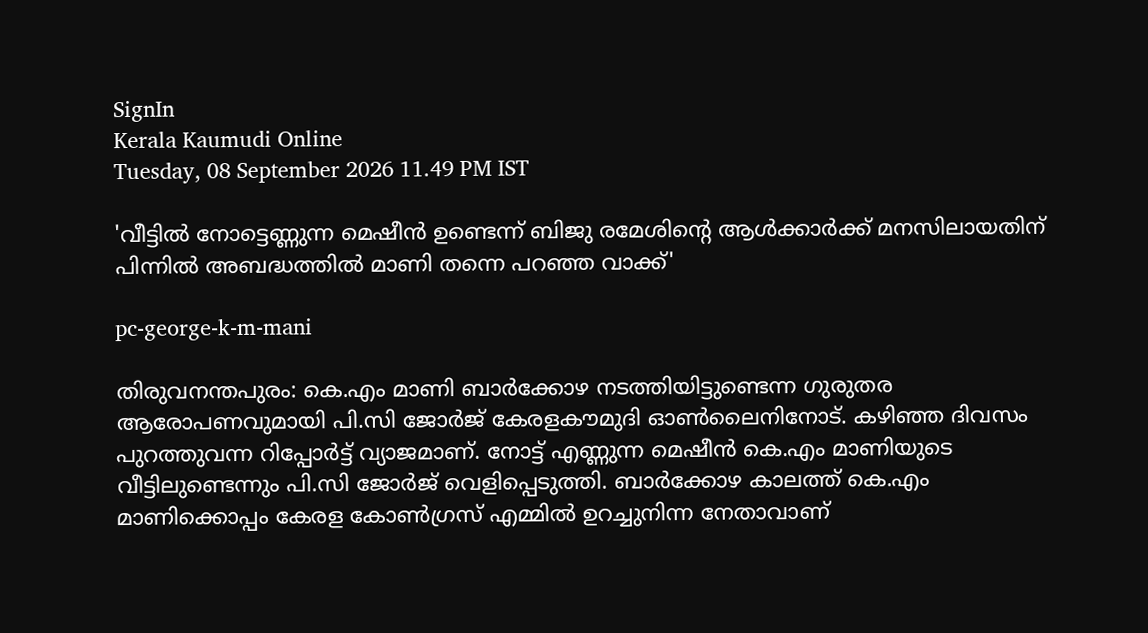SignIn
Kerala Kaumudi Online
Tuesday, 08 September 2026 11.49 PM IST

'വീട്ടിൽ നോട്ടെണ്ണുന്ന മെഷീൻ ഉണ്ടെന്ന് ബിജു രമേശിന്റെ ആൾക്കാർക്ക് മനസിലായതിന് പിന്നിൽ അബദ്ധത്തിൽ മാണി തന്നെ പറഞ്ഞ വാക്ക്'

pc-george-k-m-mani

തിരുവനന്തപുരം: കെ.എം മാണി ബാർക്കോഴ നടത്തിയിട്ടുണ്ടെന്ന ഗുരുതര ആരോപണവുമായി പി.സി ജോർജ് കേരളകൗമുദി ഓൺലൈനിനോട്. കഴിഞ്ഞ ദിവസം പുറത്തുവന്ന റിപ്പോർട്ട് വ്യാജമാണ്. നോട്ട് എണ്ണുന്ന മെഷീൻ കെ.എം മാണിയുടെ വീട്ടിലുണ്ടെന്നും പി.സി ജോർജ് വെളിപ്പെടുത്തി. ബാർക്കോഴ കാലത്ത് കെ.എം മാണിക്കൊപ്പം കേരള കോൺഗ്രസ് എമ്മിൽ ഉറച്ചുനിന്ന നേതാവാണ്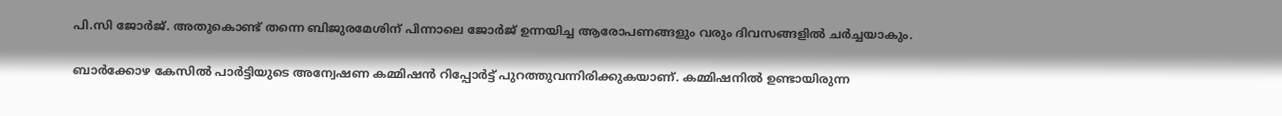പി.സി ജോർജ്. അതുകൊണ്ട് തന്നെ ബിജുരമേശിന് പിന്നാലെ ജോർജ് ഉന്നയിച്ച ആരോപണങ്ങളും വരും ദിവസങ്ങളിൽ ചർച്ചയാകും.

ബാർക്കോഴ കേസിൽ പാർട്ടിയുടെ അന്വേഷണ കമ്മിഷൻ റിപ്പോർട്ട് പുറത്തുവന്നിരിക്കുകയാണ്. കമ്മിഷനിൽ ഉണ്ടായിരുന്ന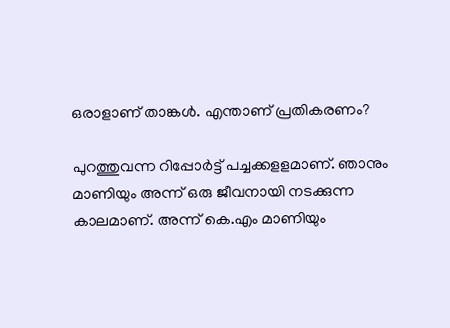ഒരാളാണ് താങ്കൾ. എന്താണ് പ്രതികരണം?

പുറത്തുവന്ന റിപ്പോർട്ട് പച്ചക്കളളമാണ്. ഞാനും മാണിയും അന്ന് ഒരു ജീവനായി നടക്കുന്ന കാലമാണ്. അന്ന് കെ.എം മാണിയും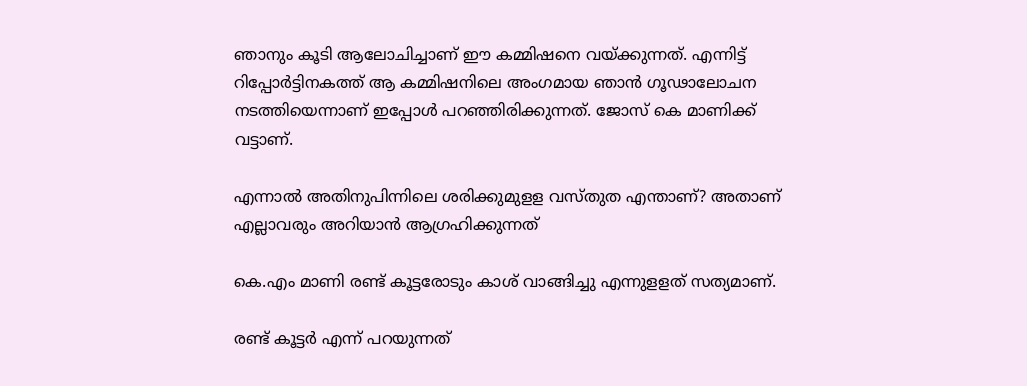ഞാനും കൂടി ആലോചിച്ചാണ് ഈ കമ്മിഷനെ വയ്‌ക്കുന്നത്. എന്നിട്ട് റിപ്പോർട്ടിനകത്ത് ആ കമ്മിഷനിലെ അംഗമായ ഞാൻ ഗൂഢാലോചന നടത്തിയെന്നാണ് ഇപ്പോൾ പറഞ്ഞിരിക്കുന്നത്. ജോസ് കെ മാണിക്ക് വട്ടാണ്.

എന്നാൽ അതിനുപിന്നിലെ ശരിക്കുമുളള വസ്‌തുത എന്താണ്? അതാണ് എല്ലാവരും അറിയാൻ ആഗ്രഹിക്കുന്നത്

കെ.എം മാണി രണ്ട് കൂട്ടരോടും കാശ് വാങ്ങിച്ചു എന്നുളളത് സത്യമാണ്.

രണ്ട് കൂട്ടർ എന്ന് പറയുന്നത്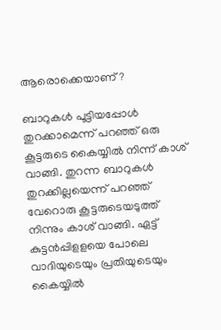ആരൊക്കെയാണ്?

ബാറുകൾ പൂട്ടിയപ്പോൾ തുറക്കാമെന്ന് പറഞ്ഞ് ഒരു കൂട്ടരുടെ കൈയ്യിൽ നിന്ന് കാശ് വാങ്ങി. തുറന്ന ബാറുകൾ തുറക്കില്ലയെന്ന് പറഞ്ഞ് വേറൊരു കൂട്ടരുടെയടുത്ത് നിന്നും കാശ് വാങ്ങി. ഏട്ട് കുട്ടൻപ്പിളളയെ പോലെ വാദിയുടെയും പ്രതിയുടെയും കൈയ്യിൽ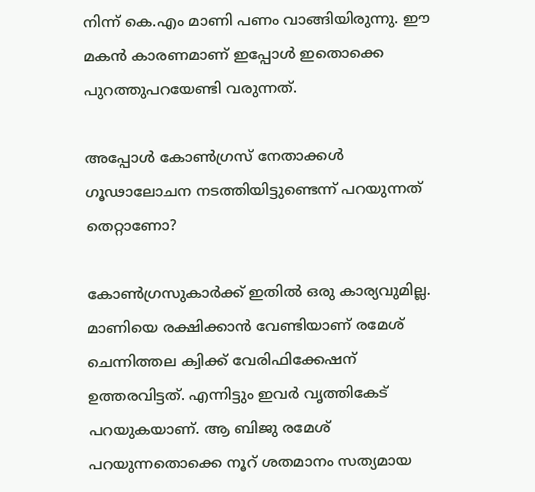നിന്ന് കെ.എം മാണി പണം വാങ്ങിയിരുന്നു. ഈ മകൻ കാരണമാണ് ഇപ്പോൾ ഇതൊക്കെ പുറത്തുപറയേണ്ടി വരുന്നത്.

അപ്പോൾ കോൺഗ്രസ് നേതാക്കൾ ഗൂഢാലോചന നടത്തിയിട്ടുണ്ടെന്ന് പറയുന്നത് തെറ്റാണോ?

കോൺഗ്രസുകാർക്ക് ഇതിൽ ഒരു കാര്യവുമില്ല. മാണിയെ രക്ഷിക്കാൻ വേണ്ടിയാണ് രമേശ് ചെന്നിത്തല ക്വിക്ക് വേരിഫിക്കേഷന് ഉത്തരവിട്ടത്. എന്നിട്ടും ഇവർ വൃത്തികേട് പറയുകയാണ്. ആ ബിജു രമേശ് പറയുന്നതൊക്കെ നൂറ് ശതമാനം സത്യമായ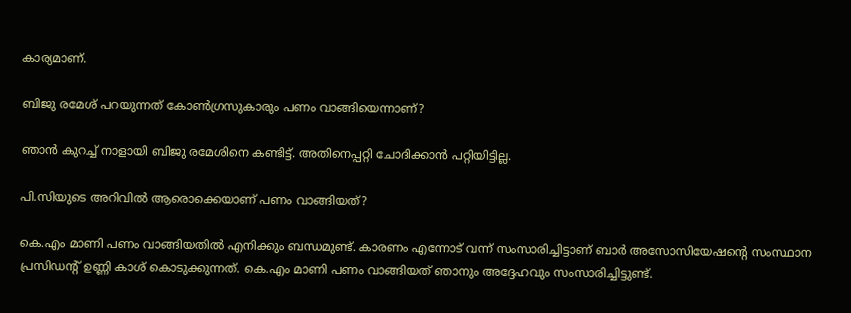കാര്യമാണ്.

ബിജു രമേശ് പറയുന്നത് കോൺഗ്രസുകാരും പണം വാങ്ങിയെന്നാണ്?

ഞാൻ കുറച്ച് നാളായി ബിജു രമേശിനെ കണ്ടിട്ട്. അതിനെപ്പറ്റി ചോദിക്കാൻ പറ്റിയിട്ടില്ല.

പി.സിയുടെ അറിവിൽ ആരൊക്കെയാണ് പണം വാങ്ങിയത്?

കെ.എം മാണി പണം വാങ്ങിയതിൽ എനിക്കും ബന്ധമുണ്ട്. കാരണം എന്നോട് വന്ന് സംസാരിച്ചിട്ടാണ് ബാർ അസോസിയേഷന്റെ സംസ്ഥാന പ്രസിഡന്റ് ഉണ്ണി കാശ് കൊടുക്കുന്നത്. കെ.എം മാണി പണം വാങ്ങിയത് ഞാനും അദ്ദേഹവും സംസാരിച്ചിട്ടുണ്ട്.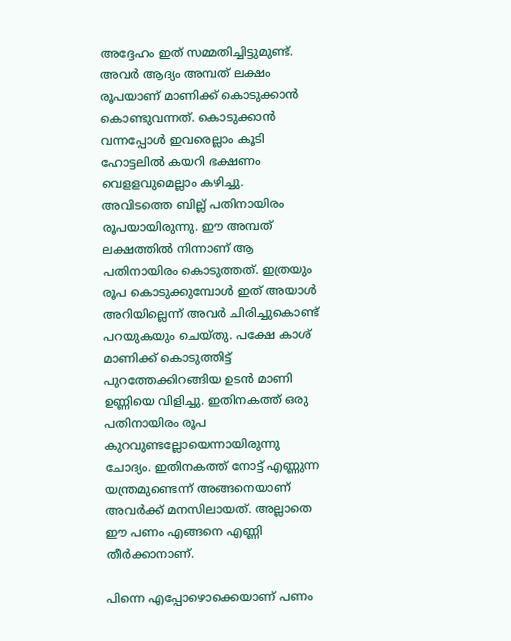അദ്ദേഹം ഇത് സമ്മതിച്ചിട്ടുമുണ്ട്. അവർ ആദ്യം അമ്പത് ലക്ഷം രൂപയാണ് മാണിക്ക് കൊടുക്കാൻ കൊണ്ടുവന്നത്. കൊടുക്കാൻ വന്നപ്പോൾ ഇവരെല്ലാം കൂടി ഹോട്ടലിൽ കയറി ഭക്ഷണം വെളളവുമെല്ലാം കഴിച്ചു. അവിടത്തെ ബില്ല് പതിനായിരം രൂപയായിരുന്നു. ഈ അമ്പത് ലക്ഷത്തിൽ നിന്നാണ് ആ പതിനായിരം കൊടുത്തത്. ഇത്രയും രൂപ കൊടുക്കുമ്പോൾ ഇത് അയാൾ അറിയില്ലെന്ന് അവർ ചിരിച്ചുകൊണ്ട് പറയുകയും ചെയ്‌തു. പക്ഷേ കാശ് മാണിക്ക് കൊടുത്തിട്ട് പുറത്തേക്കിറങ്ങിയ ഉടൻ മാണി ഉണ്ണിയെ വിളിച്ചു. ഇതിനകത്ത് ഒരു പതിനായിരം രൂപ കുറവുണ്ടല്ലോയെന്നായിരുന്നു ചോദ്യം. ഇതിനകത്ത് നോട്ട് എണ്ണുന്ന യന്ത്രമുണ്ടെന്ന് അങ്ങനെയാണ് അവർക്ക് മനസിലായത്. അല്ലാതെ ഈ പണം എങ്ങനെ എണ്ണി തീർക്കാനാണ്.

പിന്നെ എപ്പോഴൊക്കെയാണ് പണം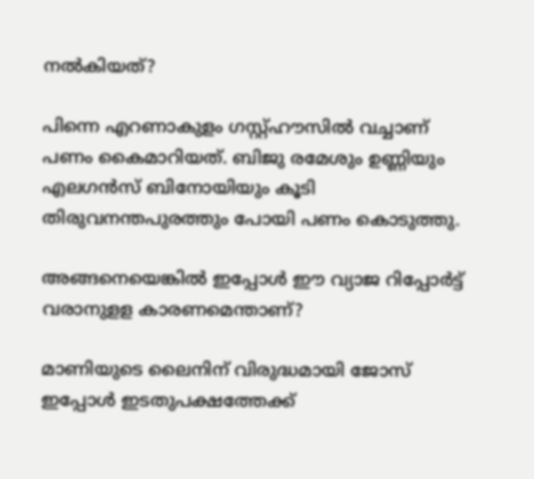നൽകിയത്?

പിന്നെ എറണാകുളം ഗസ്റ്റ്ഹൗസിൽ വച്ചാണ് പണം കൈമാറിയത്. ബിജു രമേശും ഉണ്ണിയും എലഗൻസ് ബിനോയിയും കൂടി തിരുവനന്തപുരത്തും പോയി പണം കൊടുത്തു.

അങ്ങനെയെങ്കിൽ ഇപ്പോൾ ഈ വ്യാജ റിപ്പോർട്ട് വരാനുളള കാരണമെന്താണ്?

മാണിയുടെ ലൈനിന് വിരുദ്ധമായി ജോസ് ഇപ്പോൾ ഇടതുപക്ഷത്തേക്ക്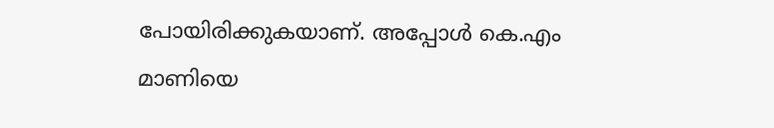പോയിരിക്കുകയാണ്. അപ്പോൾ കെ.എം മാണിയെ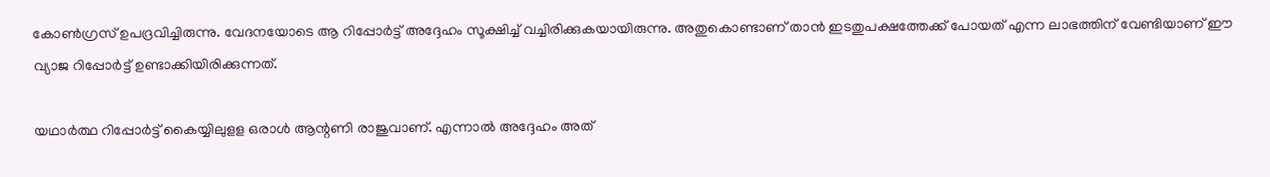കോൺഗ്രസ് ഉപദ്രവിച്ചിരുന്നു. വേദനയോടെ ആ റിപ്പോർട്ട് അദ്ദേഹം സൂക്ഷിച്ച് വച്ചിരിക്കുകയായിരുന്നു. അതുകൊണ്ടാണ് താൻ ഇടതുപക്ഷത്തേക്ക് പോയത് എന്ന ലാഭത്തിന് വേണ്ടിയാണ് ഈ വ്യാജ റിപ്പോർട്ട് ഉണ്ടാക്കിയിരിക്കുന്നത്.

യഥാർത്ഥ റിപ്പോർട്ട് കൈയ്യിലുളള ഒരാൾ ആന്റണി രാജുവാണ്. എന്നാൽ അദ്ദേഹം അത്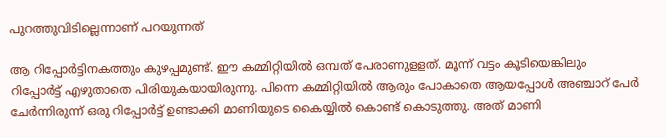പുറത്തുവിടില്ലെന്നാണ് പറയുന്നത്

ആ റിപ്പോർട്ടിനകത്തും കുഴപ്പമുണ്ട്. ഈ കമ്മിറ്റിയിൽ ഒമ്പത് പേരാണുളളത്. മൂന്ന് വട്ടം കൂടിയെങ്കിലും റിപ്പോർട്ട് എഴുതാതെ പിരിയുകയായിരുന്നു. പിന്നെ കമ്മിറ്റിയിൽ ആരും പോകാതെ ആയപ്പോൾ അഞ്ചാറ് പേർ ചേർന്നിരുന്ന് ഒരു റിപ്പോർട്ട് ഉണ്ടാക്കി മാണിയുടെ കൈയ്യിൽ കൊണ്ട് കൊടുത്തു. അത് മാണി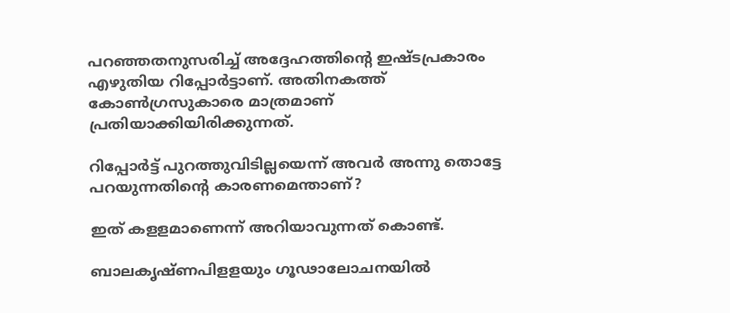പറഞ്ഞതനുസരിച്ച് അദ്ദേഹത്തിന്റെ ഇഷ്‌ടപ്രകാരം എഴുതിയ റിപ്പോർട്ടാണ്. അതിനകത്ത് കോൺഗ്രസുകാരെ മാത്രമാണ് പ്രതിയാക്കിയിരിക്കുന്നത്.

റിപ്പോർട്ട് പുറത്തുവിടില്ലയെന്ന് അവർ അന്നു തൊട്ടേ പറയുന്നതിന്റെ കാരണമെന്താണ്?

ഇത് കളളമാണെന്ന് അറിയാവുന്നത് കൊണ്ട്.

ബാലകൃഷ്ണപിളളയും ഗൂഢാലോചനയിൽ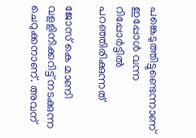പങ്കെടുത്തിട്ടുണ്ടെന്നാണ് ഇപ്പോൾ വന്ന റിപ്പോർട്ടിൽ പറഞ്ഞിരിക്കുന്നത്

ജോസ് കെ മാണി വളളിനിക്കറിട്ട് നടക്കുന്ന ചെറുക്കനാണ്. അവന്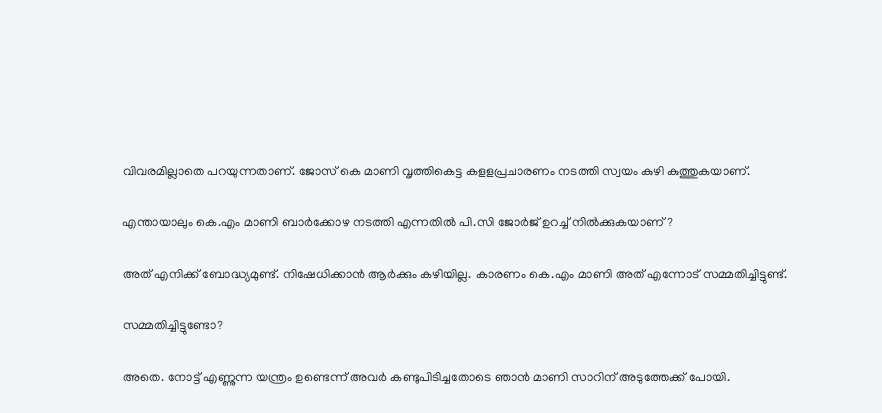വിവരമില്ലാതെ പറയുന്നതാണ്. ജോസ് കെ മാണി വൃത്തികെട്ട കളളപ്രചാരണം നടത്തി സ്വയം കുഴി കുത്തുകയാണ്.

എന്തായാലും കെ.എം മാണി ബാർക്കോഴ നടത്തി എന്നതിൽ പി.സി ജോർജ് ഉറച്ച് നിൽക്കുകയാണ്?

അത് എനിക്ക് ബോദ്ധ്യമുണ്ട്. നിഷേധിക്കാൻ ആർക്കും കഴിയില്ല. കാരണം കെ.എം മാണി അത് എന്നോട് സമ്മതിച്ചിട്ടുണ്ട്.

സമ്മതിച്ചിട്ടുണ്ടോ?

അതെ. നോട്ട് എണ്ണുന്ന യന്ത്രം ഉണ്ടെന്ന് അവർ കണ്ടുപിടിച്ചതോടെ ഞാൻ മാണി സാറിന് അടുത്തേക്ക് പോയി.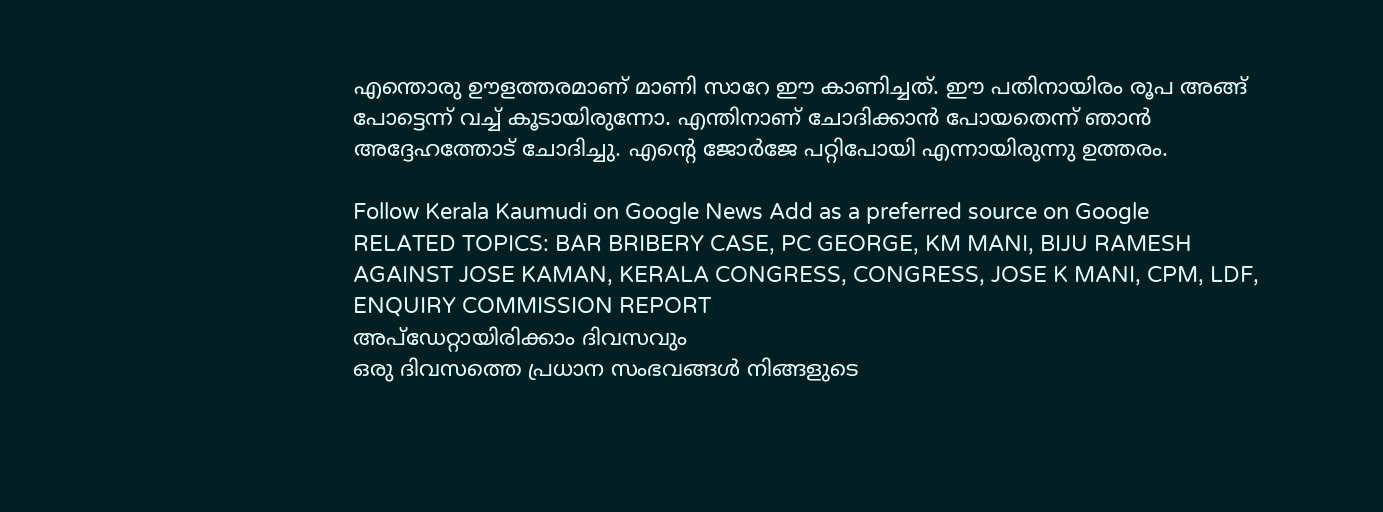എന്തൊരു ഊളത്തരമാണ് മാണി സാറേ ഈ കാണിച്ചത്. ഈ പതിനായിരം രൂപ അങ്ങ് പോട്ടെന്ന് വച്ച് കൂടായിരുന്നോ. എന്തിനാണ് ചോദിക്കാൻ പോയതെന്ന് ഞാൻ അദ്ദേഹത്തോട് ചോദിച്ചു. എന്റെ ജോർജേ പറ്റിപോയി എന്നായിരുന്നു ഉത്തരം.

Follow Kerala Kaumudi on Google News Add as a preferred source on Google
RELATED TOPICS: BAR BRIBERY CASE, PC GEORGE, KM MANI, BIJU RAMESH AGAINST JOSE KAMAN, KERALA CONGRESS, CONGRESS, JOSE K MANI, CPM, LDF, ENQUIRY COMMISSION REPORT
അപ്ഡേറ്റായിരിക്കാം ദിവസവും
ഒരു ദിവസത്തെ പ്രധാന സംഭവങ്ങൾ നിങ്ങളുടെ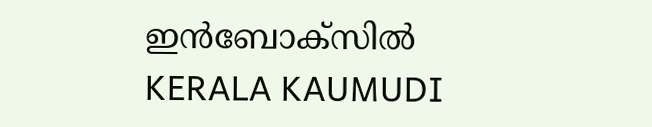ഇൻബോക്സിൽ
KERALA KAUMUDI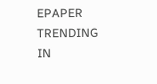EPAPER
TRENDING IN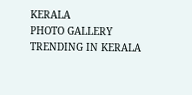KERALA
PHOTO GALLERY
TRENDING IN KERALA